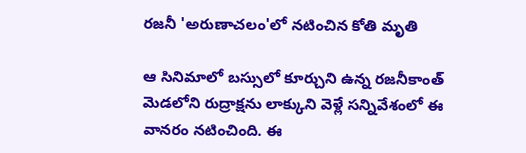రజనీ 'అరుణాచలం'లో నటించిన కోతి మృతి

ఆ సినిమాలో బస్సులో కూర్చుని ఉన్న రజనీకాంత్ మెడలోని రుద్రాక్షను లాక్కుని వెళ్లే సన్నివేశంలో ఈ వానరం నటించింది. ఈ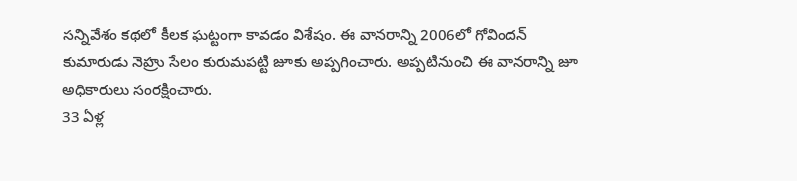సన్నివేశం కథలో కీలక ఘట్టంగా కావడం విశేషం. ఈ వానరాన్ని 2006లో గోవిందన్ కుమారుడు నెహ్రు సేలం కురుమపట్టి జూకు అప్పగించారు. అప్పటినుంచి ఈ వానరాన్ని జూ అధికారులు సంరక్షించారు.
33 ఏళ్ల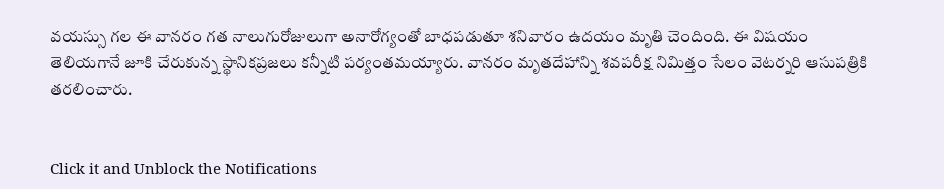వయస్సు గల ఈ వానరం గత నాలుగురోజులుగా అనారోగ్యంతో బాధపడుతూ శనివారం ఉదయం మృతి చెందింది. ఈ విషయం తెలియగానే జూకి చేరుకున్న స్థానికప్రజలు కన్నీటి పర్యంతమయ్యారు. వానరం మృతదేహాన్ని శవపరీక్ష నిమిత్తం సేలం వెటర్నరి ఆసుపత్రికి తరలించారు.


Click it and Unblock the Notifications